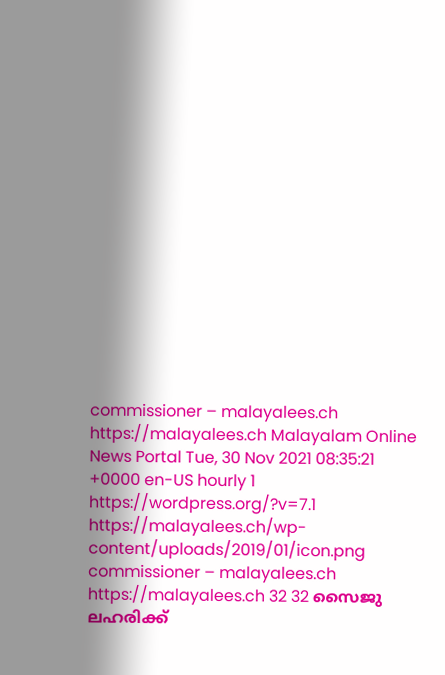commissioner – malayalees.ch https://malayalees.ch Malayalam Online News Portal Tue, 30 Nov 2021 08:35:21 +0000 en-US hourly 1 https://wordpress.org/?v=7.1 https://malayalees.ch/wp-content/uploads/2019/01/icon.png commissioner – malayalees.ch https://malayalees.ch 32 32 സൈജു ലഹരിക്ക്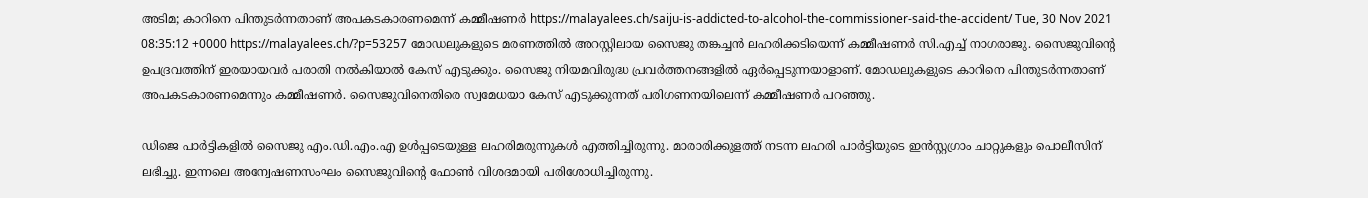അടിമ; കാറിനെ പിന്തുടര്‍ന്നതാണ് അപകടകാരണമെന്ന് കമ്മീഷണര്‍ https://malayalees.ch/saiju-is-addicted-to-alcohol-the-commissioner-said-the-accident/ Tue, 30 Nov 2021 08:35:12 +0000 https://malayalees.ch/?p=53257 മോഡലുകളുടെ മരണത്തിൽ അറസ്റ്റിലായ സൈജു തങ്കച്ചൻ ലഹരിക്കടിയെന്ന് കമ്മീഷണര്‍ സി.എച്ച് നാഗരാജു. സൈജുവിന്‍റെ ഉപദ്രവത്തിന് ഇരയായവർ പരാതി നൽകിയാൽ കേസ് എടുക്കും. സൈജു നിയമവിരുദ്ധ പ്രവർത്തനങ്ങളിൽ ഏർപ്പെടുന്നയാളാണ്. മോഡലുകളുടെ കാറിനെ പിന്തുടർന്നതാണ് അപകടകാരണമെന്നും കമ്മീഷണർ. സൈജുവിനെതിരെ സ്വമേധയാ കേസ് എടുക്കുന്നത് പരിഗണനയിലെന്ന് കമ്മീഷണർ പറഞ്ഞു.

ഡിജെ പാർട്ടികളിൽ സൈജു എം.ഡി.എം.എ ഉൾപ്പടെയുള്ള ലഹരിമരുന്നുകൾ എത്തിച്ചിരുന്നു. മാരാരിക്കുളത്ത് നടന്ന ലഹരി പാർട്ടിയുടെ ഇൻസ്റ്റഗ്രാം ചാറ്റുകളും പൊലീസിന് ലഭിച്ചു. ഇന്നലെ അന്വേഷണസംഘം സൈജുവിന്‍റെ ഫോണ്‍ വിശദമായി പരിശോധിച്ചിരുന്നു.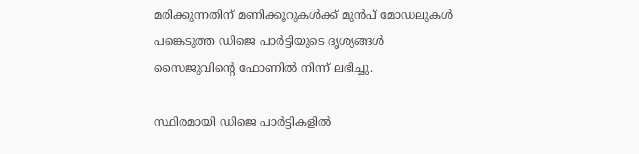മരിക്കുന്നതിന് മണിക്കൂറുകള്‍ക്ക് മുന്‍പ് മോഡലുകള്‍ പങ്കെടുത്ത ഡിജെ പാര്‍ട്ടിയുടെ ദൃശ്യങ്ങള്‍ സൈജുവിന്‍റെ ഫോണില്‍ നിന്ന് ലഭിച്ചു.

സ്ഥിരമായി ഡിജെ പാര്‍ട്ടികളില്‍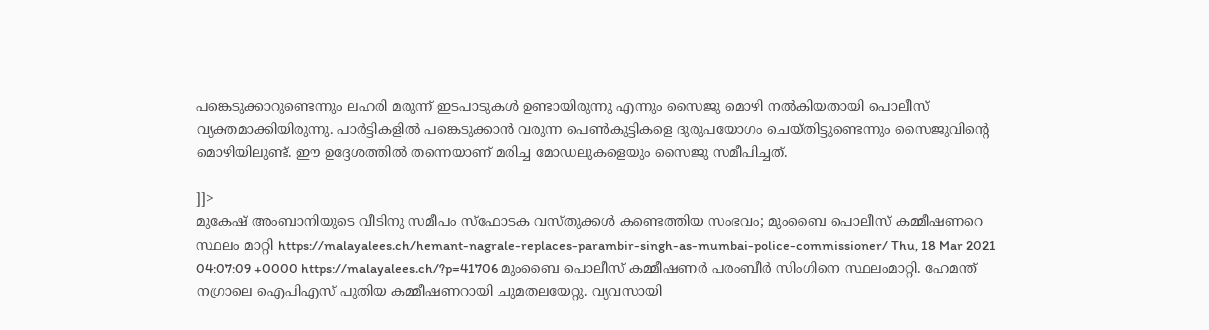പങ്കെടുക്കാറുണ്ടെന്നും ലഹരി മരുന്ന് ഇടപാടുകള്‍ ഉണ്ടായിരുന്നു എന്നും സൈജു മൊഴി നല്‍കിയതായി പൊലീസ് വ്യക്തമാക്കിയിരുന്നു. പാര്‍ട്ടികളില്‍ പങ്കെടുക്കാന്‍ വരുന്ന പെണ്‍കുട്ടികളെ ദുരുപയോഗം ചെയ്തിട്ടുണ്ടെന്നും സൈജുവിന്‍റെ മൊഴിയിലുണ്ട്. ഈ ഉദ്ദേശത്തില്‍ തന്നെയാണ് മരിച്ച മോഡലുകളെയും സൈജു സമീപിച്ചത്.

]]>
മുകേഷ് അംബാനിയുടെ വീടിനു സമീപം സ്‌ഫോടക വസ്തുക്കൾ കണ്ടെത്തിയ സംഭവം; മുംബൈ പൊലീസ് കമ്മീഷണറെ സ്ഥലം മാറ്റി https://malayalees.ch/hemant-nagrale-replaces-parambir-singh-as-mumbai-police-commissioner/ Thu, 18 Mar 2021 04:07:09 +0000 https://malayalees.ch/?p=41706 മുംബൈ പൊലീസ് കമ്മീഷണർ പരംബീർ സിംഗിനെ സ്ഥലംമാറ്റി. ഹേമന്ത് നഗ്രാലെ ഐപിഎസ് പുതിയ കമ്മീഷണറായി ചുമതലയേറ്റു. വ്യവസായി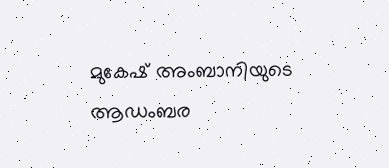മുകേഷ് അംബാനിയുടെ ആഡംബര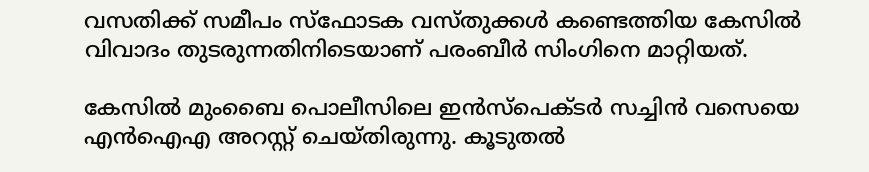വസതിക്ക് സമീപം സ്‌ഫോടക വസ്തുക്കൾ കണ്ടെത്തിയ കേസിൽ വിവാദം തുടരുന്നതിനിടെയാണ് പരംബീർ സിംഗിനെ മാറ്റിയത്.

കേസിൽ മുംബൈ പൊലീസിലെ ഇൻസ്പെക്ടർ സച്ചിൻ വസെയെ എൻഐഎ അറസ്റ്റ് ചെയ്തിരുന്നു. കൂടുതൽ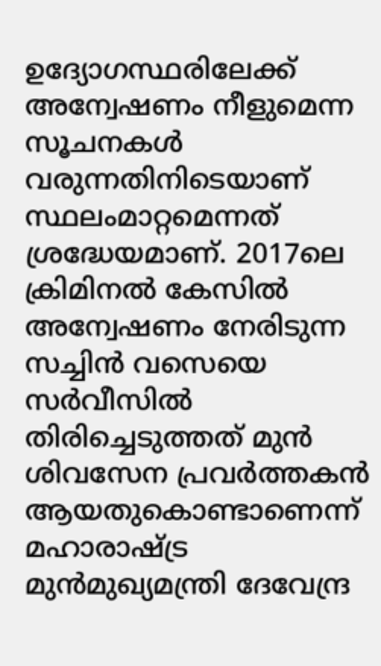ഉദ്യോഗസ്ഥരിലേക്ക് അന്വേഷണം നീളുമെന്ന സൂചനകൾ വരുന്നതിനിടെയാണ് സ്ഥലംമാറ്റമെന്നത് ശ്രദ്ധേയമാണ്. 2017ലെ ക്രിമിനൽ കേസിൽ അന്വേഷണം നേരിടുന്ന സച്ചിൻ വസെയെ സർവീസിൽ തിരിച്ചെടുത്തത് മുൻ ശിവസേന പ്രവർത്തകൻ ആയതുകൊണ്ടാണെന്ന് മഹാരാഷ്ട്ര മുൻമുഖ്യമന്ത്രി ദേവേന്ദ്ര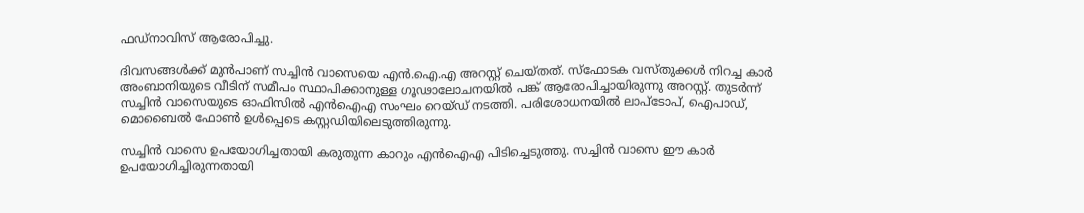ഫഡ്‌നാവിസ് ആരോപിച്ചു.

ദിവസങ്ങൾക്ക് മുൻപാണ് സച്ചിൻ വാസെയെ എൻ.ഐ.എ അറസ്റ്റ് ചെയ്തത്. സ്‌ഫോടക വസ്തുക്കൾ നിറച്ച കാർ അംബാനിയുടെ വീടിന് സമീപം സ്ഥാപിക്കാനുള്ള ഗൂഢാലോചനയിൽ പങ്ക് ആരോപിച്ചായിരുന്നു അറസ്റ്റ്. തുടർന്ന് സച്ചിൻ വാസെയുടെ ഓഫിസിൽ എൻഐഎ സംഘം റെയ്ഡ് നടത്തി. പരിശോധനയിൽ ലാപ്‌ടോപ്, ഐപാഡ്, മൊബൈൽ ഫോൺ ഉൾപ്പെടെ കസ്റ്റഡിയിലെടുത്തിരുന്നു.

സച്ചിൻ വാസെ ഉപയോഗിച്ചതായി കരുതുന്ന കാറും എൻഐഎ പിടിച്ചെടുത്തു. സച്ചിൻ വാസെ ഈ കാർ ഉപയോഗിച്ചിരുന്നതായി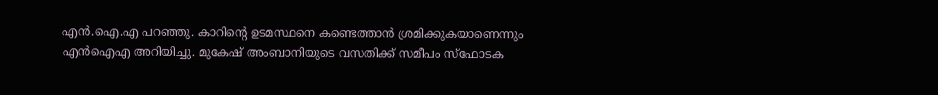എൻ.ഐ.എ പറഞ്ഞു. കാറിന്റെ ഉടമസ്ഥനെ കണ്ടെത്താൻ ശ്രമിക്കുകയാണെന്നും എൻഐഎ അറിയിച്ചു. മുകേഷ് അംബാനിയുടെ വസതിക്ക് സമീപം സ്‌ഫോടക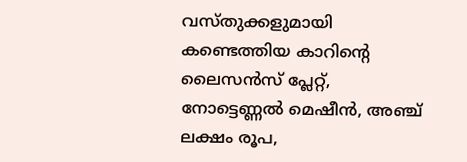വസ്തുക്കളുമായി കണ്ടെത്തിയ കാറിന്റെ ലൈസൻസ് പ്ലേറ്റ്, നോട്ടെണ്ണൽ മെഷീൻ, അഞ്ച് ലക്ഷം രൂപ,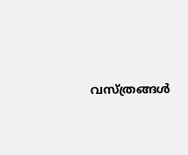വസ്ത്രങ്ങൾ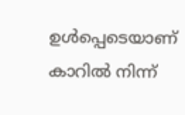ഉൾപ്പെടെയാണ് കാറിൽ നിന്ന്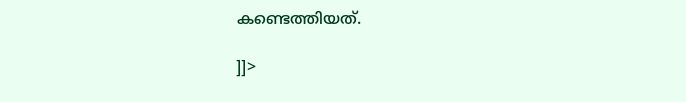കണ്ടെത്തിയത്.

]]>